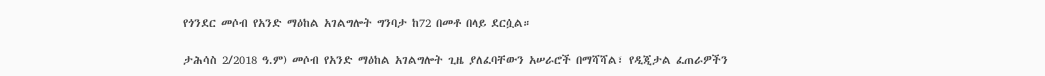የጎንደር መሶብ የአንድ ማዕከል አገልግሎት ግንባታ ከ72 በመቶ በላይ ደርሷል።

ታሕሳስ 2/2018 ዓ.ም) መሶብ የአንድ ማዕከል አገልግሎት ጊዜ ያለፈባቸውን አሠራሮች በማሻሻል፣ የዲጂታል ፈጠራዎችን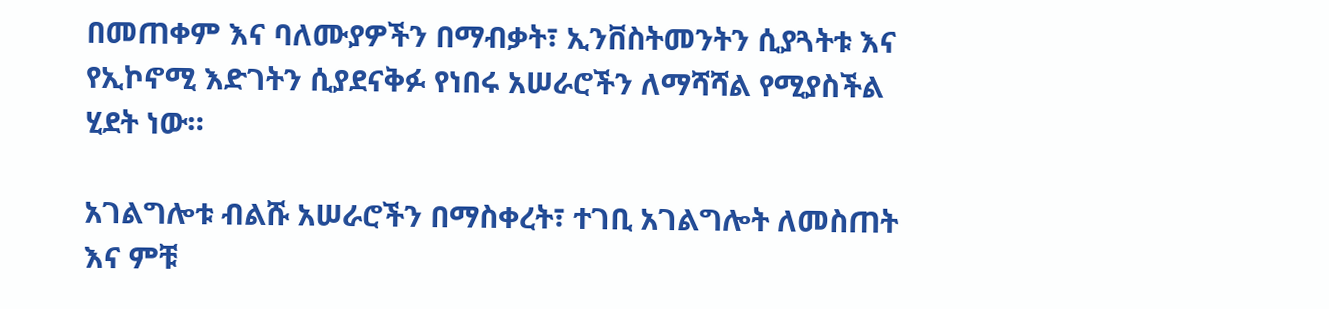በመጠቀም እና ባለሙያዎችን በማብቃት፣ ኢንቨስትመንትን ሲያጓትቱ እና የኢኮኖሚ እድገትን ሲያደናቅፉ የነበሩ አሠራሮችን ለማሻሻል የሚያስችል ሂደት ነው።

አገልግሎቱ ብልሹ አሠራሮችን በማስቀረት፣ ተገቢ አገልግሎት ለመስጠት እና ምቹ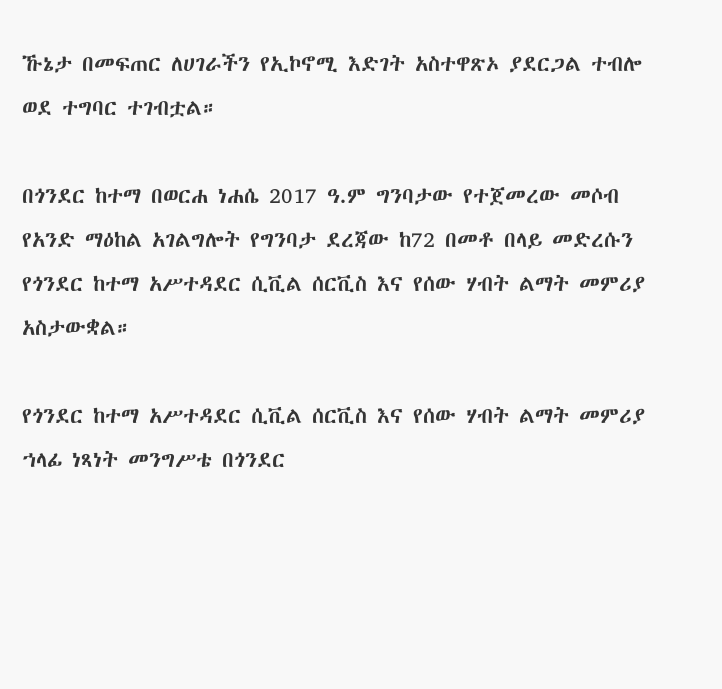ኹኔታ በመፍጠር ለሀገራችን የኢኮኖሚ እድገት አስተዋጽኦ ያደርጋል ተብሎ ወደ ተግባር ተገብቷል።

በጎንደር ከተማ በወርሐ ነሐሴ 2017 ዓ.ም ግንባታው የተጀመረው መሶብ የአንድ ማዕከል አገልግሎት የግንባታ ደረጃው ከ72 በመቶ በላይ መድረሱን የጎንደር ከተማ አሥተዳደር ሲቪል ሰርቪስ እና የሰው ሃብት ልማት መምሪያ አስታውቋል።

የጎንደር ከተማ አሥተዳደር ሲቪል ሰርቪስ እና የሰው ሃብት ልማት መምሪያ ኀላፊ ነጻነት መንግሥቴ በጎንደር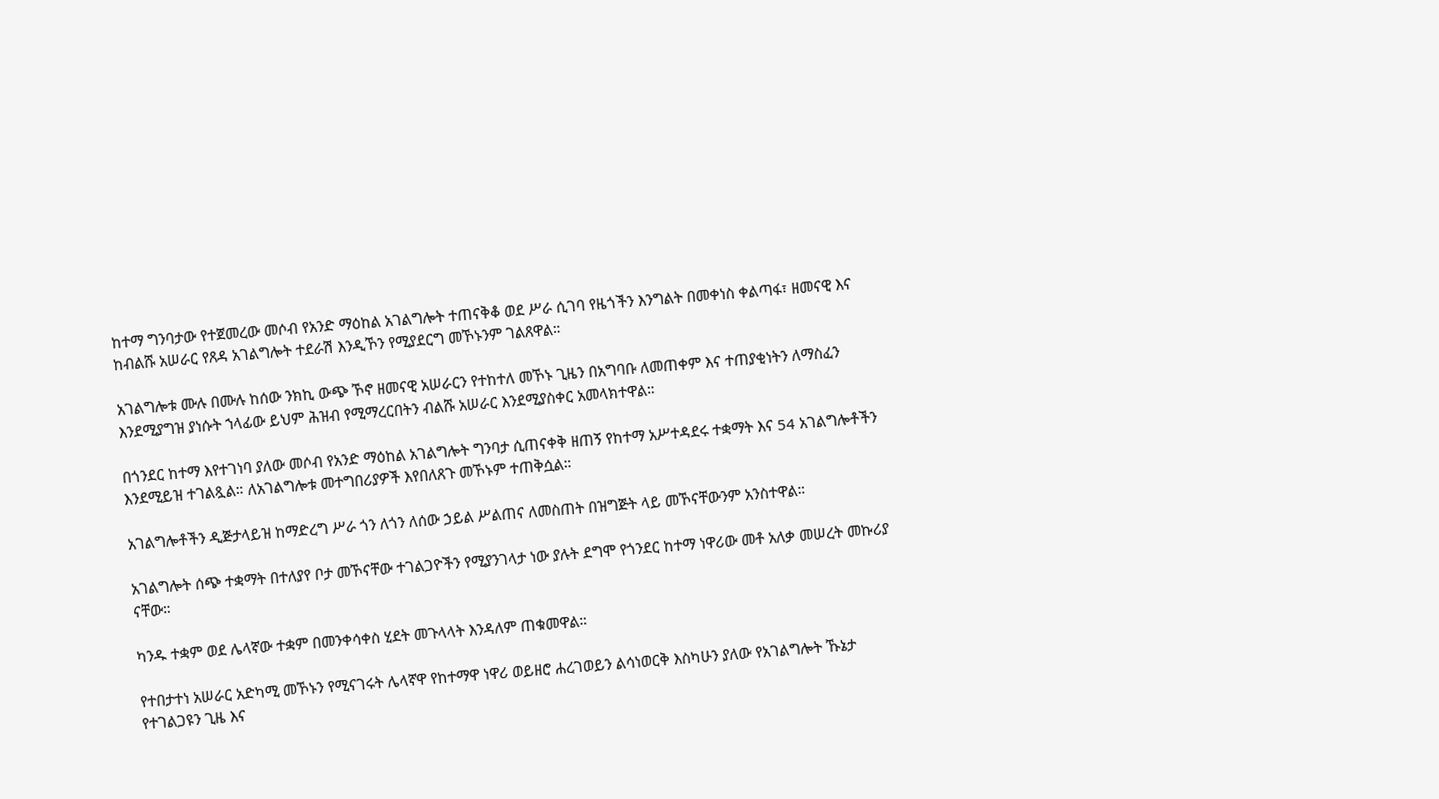ከተማ ግንባታው የተጀመረው መሶብ የአንድ ማዕከል አገልግሎት ተጠናቅቆ ወደ ሥራ ሲገባ የዜጎችን እንግልት በመቀነስ ቀልጣፋ፣ ዘመናዊ እና ከብልሹ አሠራር የጸዳ አገልግሎት ተደራሽ እንዲኾን የሚያደርግ መኾኑንም ገልጸዋል።

አገልግሎቱ ሙሉ በሙሉ ከሰው ንክኪ ውጭ ኾኖ ዘመናዊ አሠራርን የተከተለ መኾኑ ጊዜን በአግባቡ ለመጠቀም እና ተጠያቂነትን ለማስፈን እንደሚያግዝ ያነሱት ኀላፊው ይህም ሕዝብ የሚማረርበትን ብልሹ አሠራር እንደሚያስቀር አመላክተዋል።

በጎንደር ከተማ እየተገነባ ያለው መሶብ የአንድ ማዕከል አገልግሎት ግንባታ ሲጠናቀቅ ዘጠኝ የከተማ አሥተዳደሩ ተቋማት እና 54 አገልግሎቶችን እንደሚይዝ ተገልጿል። ለአገልግሎቱ መተግበሪያዎች እየበለጸጉ መኾኑም ተጠቅሷል።

አገልግሎቶችን ዲጅታላይዝ ከማድረግ ሥራ ጎን ለጎን ለሰው ኃይል ሥልጠና ለመስጠት በዝግጅት ላይ መኾናቸውንም አንስተዋል።

አገልግሎት ሰጭ ተቋማት በተለያየ ቦታ መኾናቸው ተገልጋዮችን የሚያንገላታ ነው ያሉት ደግሞ የጎንደር ከተማ ነዋሪው መቶ አለቃ መሠረት መኩሪያ ናቸው።

ካንዱ ተቋም ወደ ሌላኛው ተቋም በመንቀሳቀስ ሂደት መጉላላት እንዳለም ጠቁመዋል።

የተበታተነ አሠራር አድካሚ መኾኑን የሚናገሩት ሌላኛዋ የከተማዋ ነዋሪ ወይዘሮ ሐረገወይን ልሳነወርቅ እስካሁን ያለው የአገልግሎት ኹኔታ የተገልጋዩን ጊዜ እና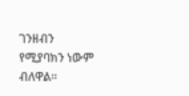ገንዘብን የሚያባክን ነውም ብለዋል።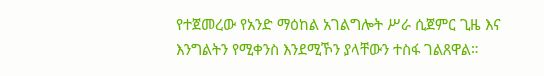የተጀመረው የአንድ ማዕከል አገልግሎት ሥራ ሲጀምር ጊዜ እና እንግልትን የሚቀንስ እንደሚኾን ያላቸውን ተስፋ ገልጸዋል።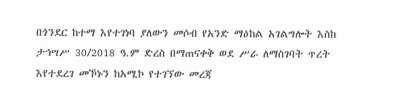በጎንደር ከተማ እየተገነባ ያለውን መሶብ የአንድ ማዕከል አገልግሎት እስከ ታኅሣሥ 30/2018 ዓ.ም ድረስ በማጠናቀቅ ወደ ሥራ ለማስገባት ጥረት እየተደረገ መኾኑን ከአሚኮ የተገኘው መረጃ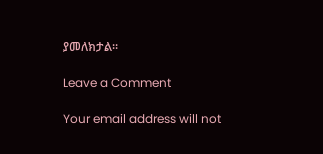ያመለክታል።

Leave a Comment

Your email address will not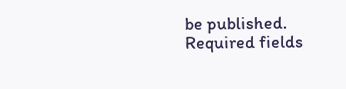be published. Required fields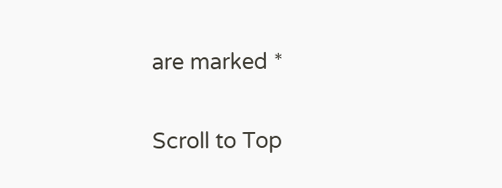are marked *

Scroll to Top